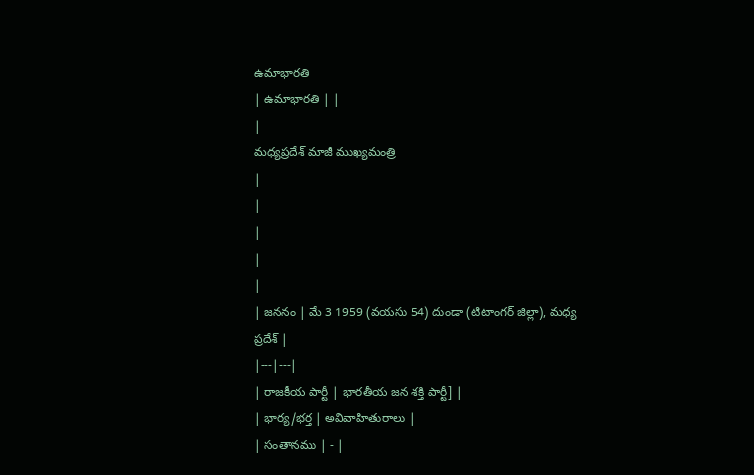ఉమాభారతి
| ఉమాభారతి | |
|
మధ్యప్రదేశ్ మాజీ ముఖ్యమంత్రి
|
|
|
|
|
| జననం | మే 3 1959 (వయసు 54) దుండా (టిటాంగర్ జిల్లా), మధ్య ప్రదేశ్ |
|---|---|
| రాజకీయ పార్టీ | భారతీయ జన శక్తి పార్టీ] |
| భార్య/భర్త | అవివాహితురాలు |
| సంతానము | - |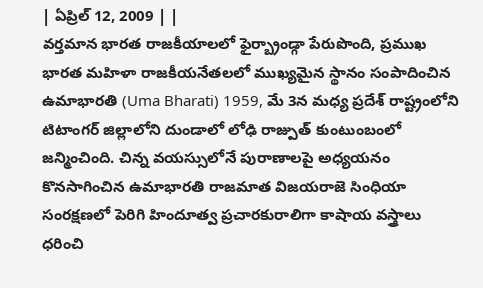| ఏప్రిల్ 12, 2009 | |
వర్తమాన భారత రాజకీయాలలో ఫైర్బ్రాండ్గా పేరుపొంది, ప్రముఖ భారత మహిళా రాజకీయనేతలలో ముఖ్యమైన స్థానం సంపాదించిన ఉమాభారతి (Uma Bharati) 1959, మే 3న మధ్య ప్రదేశ్ రాష్ట్రంలోని టిటాంగర్ జిల్లాలోని దుండాలో లోఢి రాజ్పుత్ కుంటుంబంలో జన్మించింది. చిన్న వయస్సులోనే పురాణాలపై అధ్యయనం కొనసాగించిన ఉమాభారతి రాజమాత విజయరాజె సింధియా సంరక్షణలో పెరిగి హిందూత్వ ప్రచారకురాలిగా కాషాయ వస్త్రాలు ధరించి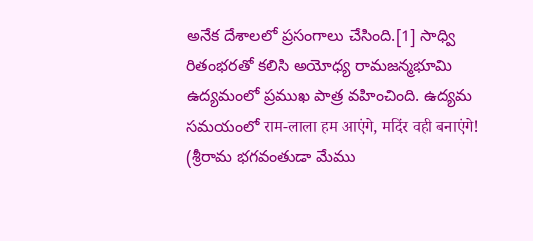అనేక దేశాలలో ప్రసంగాలు చేసింది.[1] సాధ్వి రితంభరతో కలిసి అయోధ్య రామజన్మభూమి ఉద్యమంలో ప్రముఖ పాత్ర వహించింది. ఉద్యమ సమయంలో राम-लाला हम आएंगे, मदिंर वही बनाएंगे! (శ్రీరామ భగవంతుడా మేము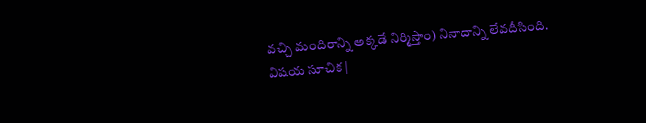వచ్చి మందిరాన్ని అక్కడే నిర్మిస్తాం) నినాదాన్ని లేవదీసింది.
విషయ సూచిక |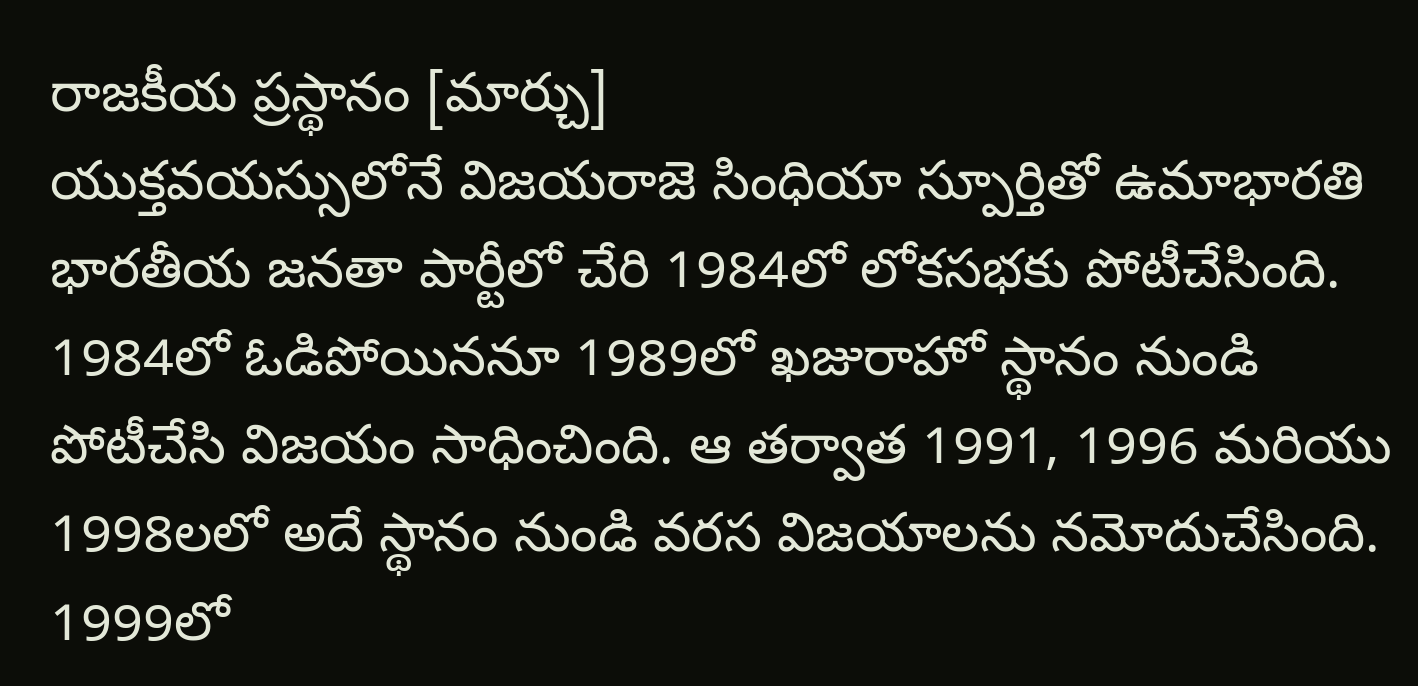రాజకీయ ప్రస్థానం [మార్చు]
యుక్తవయస్సులోనే విజయరాజె సింధియా స్పూర్తితో ఉమాభారతి భారతీయ జనతా పార్టీలో చేరి 1984లో లోకసభకు పోటీచేసింది. 1984లో ఓడిపోయిననూ 1989లో ఖజురాహో స్థానం నుండి పోటీచేసి విజయం సాధించింది. ఆ తర్వాత 1991, 1996 మరియు 1998లలో అదే స్థానం నుండి వరస విజయాలను నమోదుచేసింది. 1999లో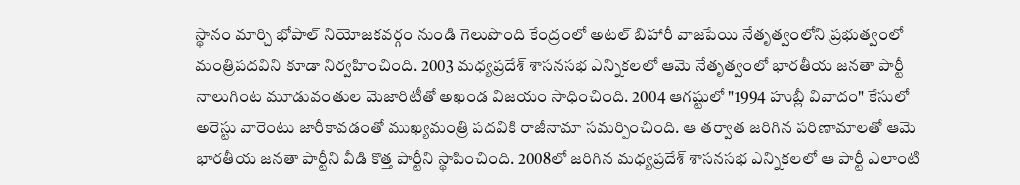స్థానం మార్చి భోపాల్ నియోజకవర్గం నుండి గెలుపొంది కేంద్రంలో అటల్ బిహారీ వాజపేయి నేతృత్వంలోని ప్రభుత్వంలో మంత్రిపదవిని కూడా నిర్వహించింది. 2003 మధ్యప్రదేశ్ శాసనసభ ఎన్నికలలో ఆమె నేతృత్వంలో భారతీయ జనతా పార్టీ నాలుగింట మూడువంతుల మెజారిటీతో అఖండ విజయం సాధించింది. 2004 ఆగష్టులో "1994 హుబ్లీ వివాదం" కేసులో అరెస్టు వారెంటు జారీకావడంతో ముఖ్యమంత్రి పదవికి రాజీనామా సమర్పించింది. ఆ తర్వాత జరిగిన పరిణామాలతో ఆమె భారతీయ జనతా పార్టీని వీడి కొత్త పార్టీని స్థాపించింది. 2008లో జరిగిన మధ్యప్రదేశ్ శాసనసభ ఎన్నికలలో ఆ పార్టీ ఎలాంటి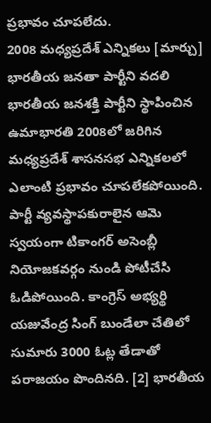ప్రభావం చూపలేదు.
2008 మధ్యప్రదేశ్ ఎన్నికలు [మార్చు]
భారతీయ జనతా పార్టీని వదలి భారతీయ జనశక్తి పార్టీని స్థాపించిన ఉమాభారతి 2008లో జరిగిన మధ్యప్రదేశ్ శాసనసభ ఎన్నికలలో ఎలాంటి ప్రభావం చూపలేకపోయింది. పార్టీ వ్యవస్థాపకురాలైన ఆమె స్వయంగా టికాంగర్ అసెంబ్లీ నియోజకవర్గం నుండి పోటీచేసి ఓడిపోయింది. కాంగ్రెస్ అభ్యర్థి యజువేంద్ర సింగ్ బుండేలా చేతిలో సుమారు 3000 ఓట్ల తేడాతో పరాజయం పొందినది. [2] భారతీయ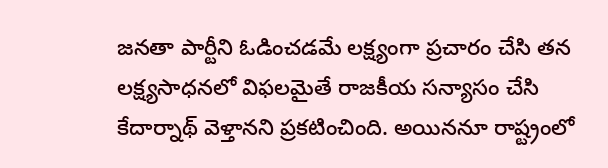జనతా పార్టీని ఓడించడమే లక్ష్యంగా ప్రచారం చేసి తన లక్ష్యసాధనలో విఫలమైతే రాజకీయ సన్యాసం చేసి కేదార్నాథ్ వెళ్తానని ప్రకటించింది. అయిననూ రాష్ట్రంలో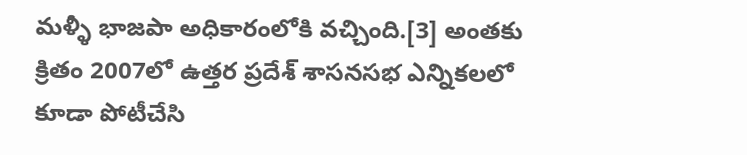మళ్ళీ భాజపా అధికారంలోకి వచ్చింది.[3] అంతకు క్రితం 2007లో ఉత్తర ప్రదేశ్ శాసనసభ ఎన్నికలలో కూడా పోటీచేసి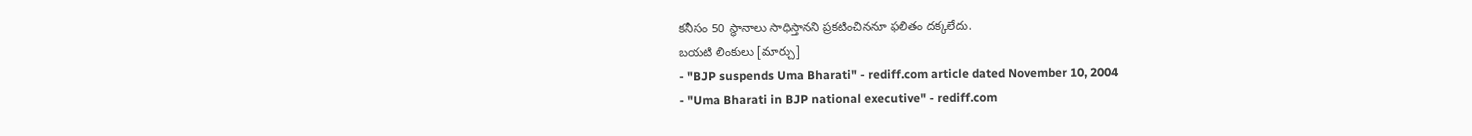కనీసం 50 స్థానాలు సాధిస్తానని ప్రకటించిననూ ఫలితం దక్కలేదు.
బయటి లింకులు [మార్చు]
- "BJP suspends Uma Bharati" - rediff.com article dated November 10, 2004
- "Uma Bharati in BJP national executive" - rediff.com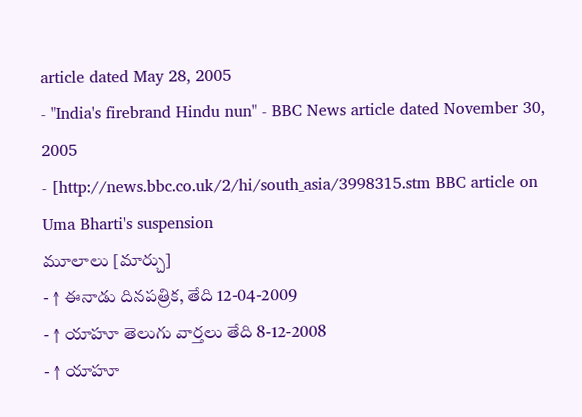article dated May 28, 2005
- "India's firebrand Hindu nun" - BBC News article dated November 30, 2005
- [http://news.bbc.co.uk/2/hi/south_asia/3998315.stm BBC article on Uma Bharti's suspension
మూలాలు [మార్చు]
- ↑ ఈనాడు దినపత్రిక, తేది 12-04-2009
- ↑ యాహూ తెలుగు వార్తలు తేది 8-12-2008
- ↑ యాహూ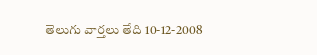తెలుగు వార్తలు తేది 10-12-2008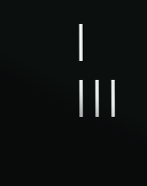|
|||